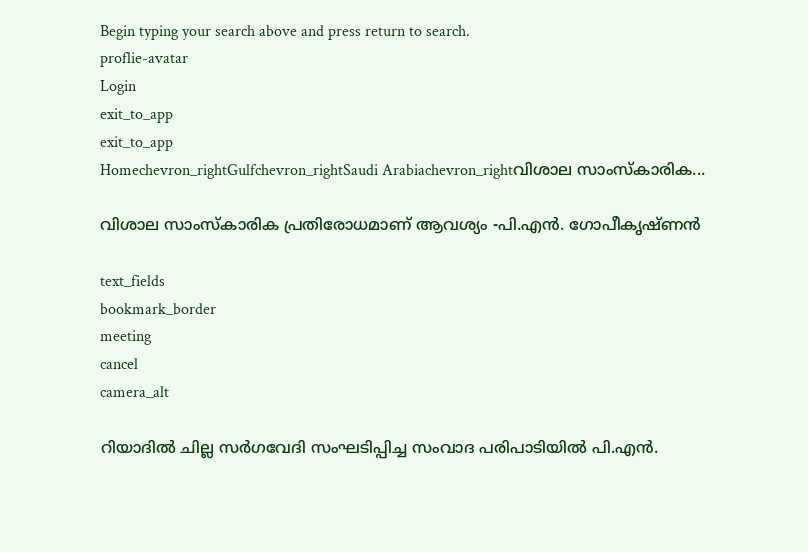Begin typing your search above and press return to search.
proflie-avatar
Login
exit_to_app
exit_to_app
Homechevron_rightGulfchevron_rightSaudi Arabiachevron_rightവിശാല സാംസ്കാരിക...

വിശാല സാംസ്കാരിക പ്രതിരോധമാണ് ആവശ്യം -പി.എൻ. ഗോപീകൃഷ്ണൻ

text_fields
bookmark_border
meeting
cancel
camera_alt

റിയാദിൽ ചില്ല സർഗവേദി സംഘടിപ്പിച്ച സംവാദ പരിപാടിയിൽ പി.എൻ.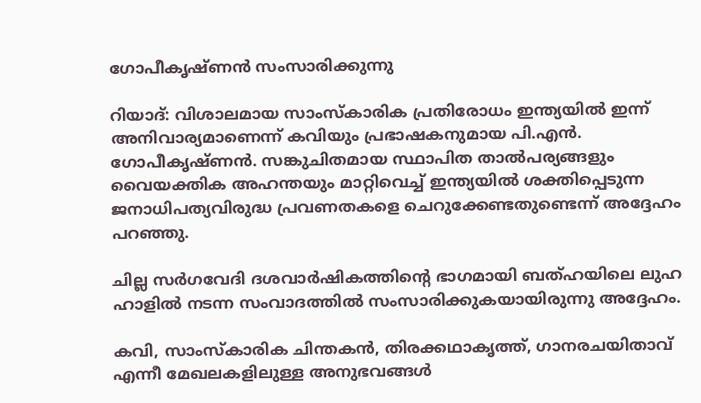ഗോപീകൃഷ്ണൻ സംസാരിക്കുന്നു

റിയാദ്: വിശാലമായ സാംസ്കാരിക പ്രതിരോധം ഇന്ത്യയിൽ ഇന്ന് അനിവാര്യമാണെന്ന് കവിയും പ്രഭാഷകനുമായ പി.എൻ. ഗോപീകൃഷ്ണൻ. സങ്കുചിതമായ സ്ഥാപിത താൽപര്യങ്ങളും വൈയക്തിക അഹന്തയും മാറ്റിവെച്ച് ഇന്ത്യയിൽ ശക്തിപ്പെടുന്ന ജനാധിപത്യവിരുദ്ധ പ്രവണതകളെ ചെറുക്കേണ്ടതുണ്ടെന്ന് അദ്ദേഹം പറഞ്ഞു.

ചില്ല സർഗവേദി ദശവാർഷികത്തിന്റെ ഭാഗമായി ബത്ഹയിലെ ലുഹ ഹാളിൽ നടന്ന സംവാദത്തിൽ സംസാരിക്കുകയായിരുന്നു അദ്ദേഹം.

കവി, സാംസ്കാരിക ചിന്തകൻ, തിരക്കഥാകൃത്ത്, ഗാനരചയിതാവ് എന്നീ മേഖലകളിലുള്ള അനുഭവങ്ങൾ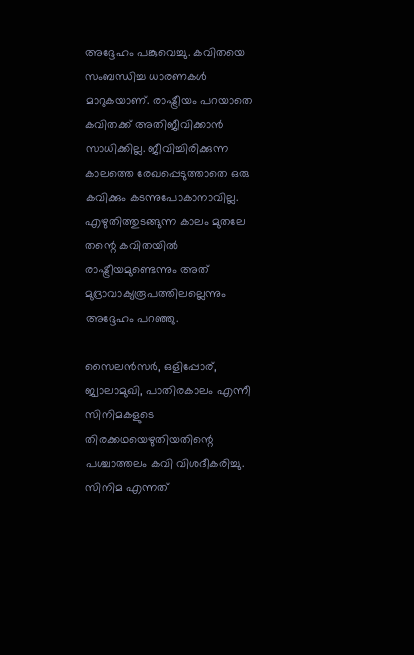അദ്ദേഹം പങ്കുവെച്ചു. കവിതയെ സംബന്ധിച്ച ധാരണകൾ മാറുകയാണ്. രാഷ്ട്രീയം പറയാതെ കവിതക്ക് അതിജീവിക്കാൻ സാധിക്കില്ല. ജീവിച്ചിരിക്കുന്ന കാലത്തെ രേഖപ്പെടുത്താതെ ഒരു കവിക്കും കടന്നുപോകാനാവില്ല. എഴുതിത്തുടങ്ങുന്ന കാലം മുതലേ തന്റെ കവിതയിൽ രാഷ്ട്രീയമുണ്ടെന്നും അത് മുദ്രാവാക്യരൂപത്തിലല്ലെന്നും അദ്ദേഹം പറഞ്ഞു.

സൈലൻസർ, ഒളിപ്പോര്, ജ്വാലാമുഖി, പാതിരകാലം എന്നീ സിനിമകളുടെ തിരക്കഥയെഴുതിയതിന്റെ പശ്ചാത്തലം കവി വിശദീകരിച്ചു. സിനിമ എന്നത്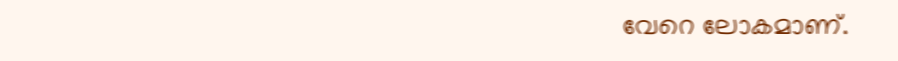വേറെ ലോകമാണ്.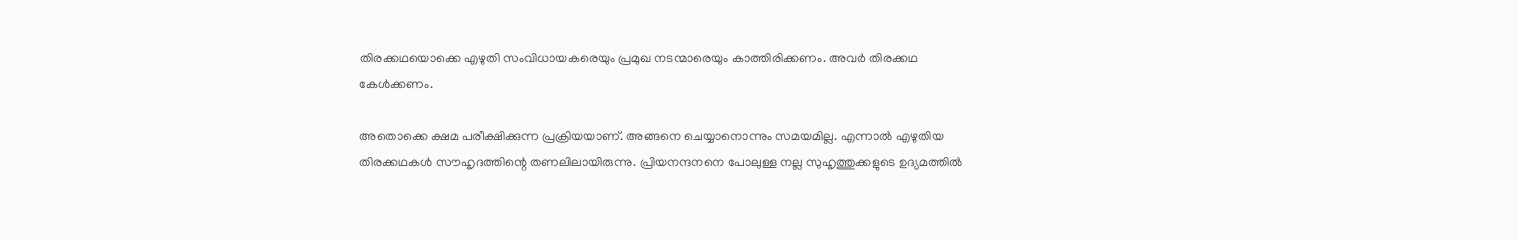തിരക്കഥയൊക്കെ എഴുതി സംവിധായകരെയും പ്രമുഖ നടന്മാരെയും കാത്തിരിക്കണം. അവർ തിരക്കഥ കേൾക്കണം.

അതൊക്കെ ക്ഷമ പരീക്ഷിക്കുന്ന പ്രക്രിയയാണ്. അങ്ങനെ ചെയ്യാനൊന്നും സമയമില്ല. എന്നാൽ എഴുതിയ തിരക്കഥകൾ സൗഹൃദത്തിന്റെ തണലിലായിരുന്നു. പ്രിയനന്ദനനെ പോലുള്ള നല്ല സുഹൃത്തുക്കളുടെ ഉദ്യമത്തിൽ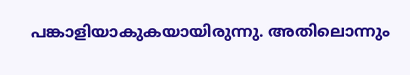പങ്കാളിയാകുകയായിരുന്നു. അതിലൊന്നും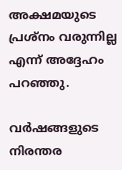അക്ഷമയുടെ പ്രശ്നം വരുന്നില്ല എന്ന് അദ്ദേഹം പറഞ്ഞു.

വർഷങ്ങളുടെ നിരന്തര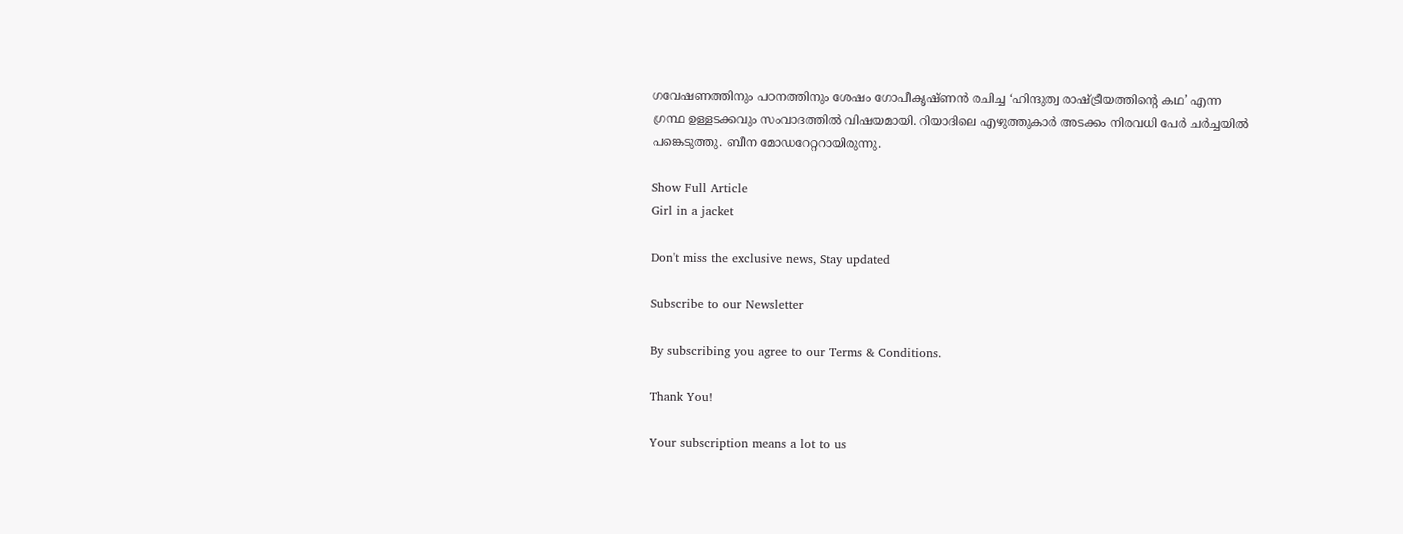ഗവേഷണത്തിനും പഠനത്തിനും ശേഷം ഗോപീകൃഷ്ണൻ രചിച്ച ‘ഹിന്ദുത്വ രാഷ്ട്രീയത്തിന്റെ കഥ’ എന്ന ഗ്രന്ഥ ഉള്ളടക്കവും സംവാദത്തിൽ വിഷയമായി. റിയാദിലെ എഴുത്തുകാർ അടക്കം നിരവധി പേർ ചർച്ചയിൽ പങ്കെടുത്തു. ബീന മോഡറേറ്ററായിരുന്നു.

Show Full Article
Girl in a jacket

Don't miss the exclusive news, Stay updated

Subscribe to our Newsletter

By subscribing you agree to our Terms & Conditions.

Thank You!

Your subscription means a lot to us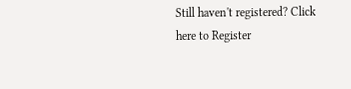Still haven't registered? Click here to Register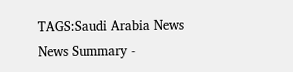TAGS:Saudi Arabia News
News Summary -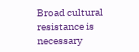Broad cultural resistance is necessary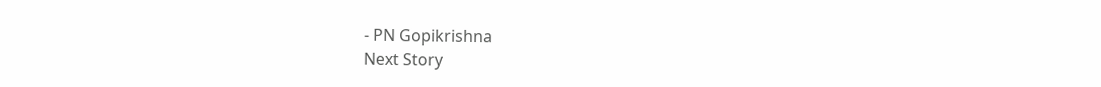- PN Gopikrishna
Next Story